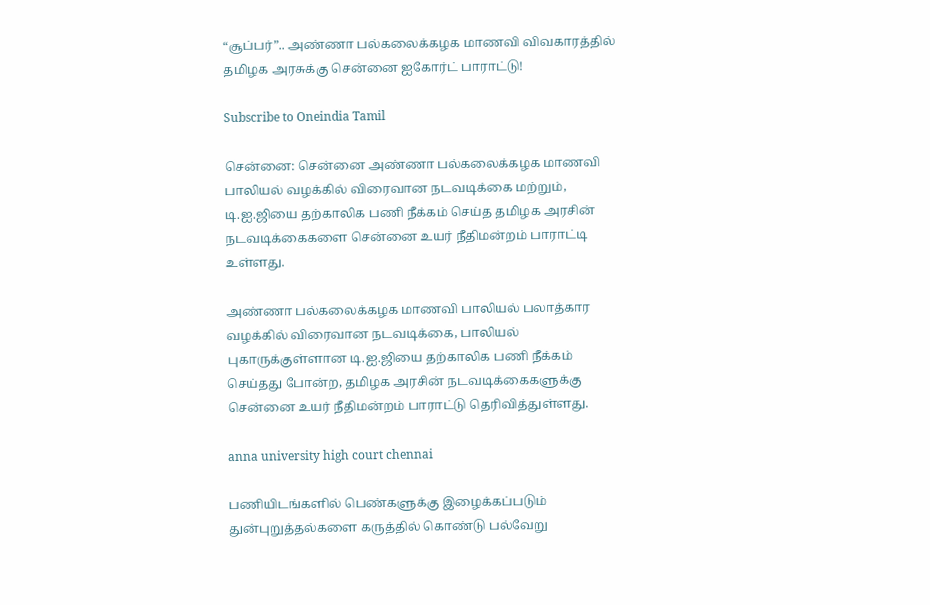“சூப்பர்”.. அண்ணா பல்கலைக்கழக மாணவி விவகாரத்தில் தமிழக அரசுக்கு சென்னை ஐகோர்ட் பாராட்டு!

Subscribe to Oneindia Tamil

சென்னை: சென்னை அண்ணா பல்கலைக்கழக மாணவி பாலியல் வழக்கில் விரைவான நடவடிக்கை மற்றும், டி.ஐ.ஜியை தற்காலிக பணி நீக்கம் செய்த தமிழக அரசின் நடவடிக்கைகளை சென்னை உயர் நீதிமன்றம் பாராட்டி உள்ளது.

அண்ணா பல்கலைக்கழக மாணவி பாலியல் பலாத்கார வழக்கில் விரைவான நடவடிக்கை, பாலியல் புகாருக்குள்ளான டி.ஐ.ஜியை தற்காலிக பணி நீக்கம் செய்தது போன்ற, தமிழக அரசின் நடவடிக்கைகளுக்கு சென்னை உயர் நீதிமன்றம் பாராட்டு தெரிவித்துள்ளது.

anna university high court chennai

பணியிடங்களில் பெண்களுக்கு இழைக்கப்படும் துன்புறுத்தல்களை கருத்தில் கொண்டு பல்வேறு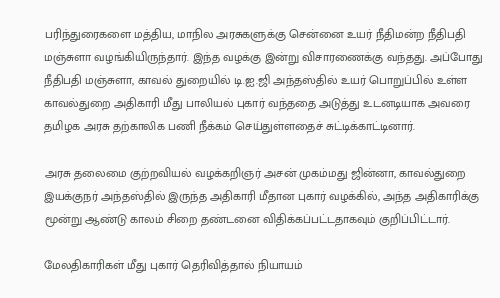பரிந்துரைகளை மத்திய, மாநில அரசுகளுக்கு சென்னை உயர் நீதிமன்ற நீதிபதி மஞ்சுளா வழங்கியிருந்தார். இந்த வழக்கு இன்று விசாரணைக்கு வந்தது. அப்போது நீதிபதி மஞ்சுளா, காவல் துறையில் டி.ஐ.ஜி அந்தஸ்தில் உயர் பொறுப்பில் உள்ள காவல்துறை அதிகாரி மீது பாலியல் புகார் வந்ததை அடுத்து உடனடியாக அவரை தமிழக அரசு தற்காலிக பணி நீக்கம் செய்துள்ளதைச் சுட்டிக்காட்டினார்.

அரசு தலைமை குற்றவியல் வழக்கறிஞர் அசன் முகம்மது ஜின்னா, காவல்துறை இயக்குநர் அந்தஸ்தில் இருந்த அதிகாரி மீதான புகார் வழக்கில், அந்த அதிகாரிக்கு மூன்று ஆண்டு காலம் சிறை தண்டனை விதிக்கப்பட்டதாகவும் குறிப்பிட்டார்.

மேலதிகாரிகள் மீது புகார் தெரிவித்தால் நியாயம்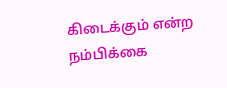கிடைக்கும் என்ற நம்பிக்கை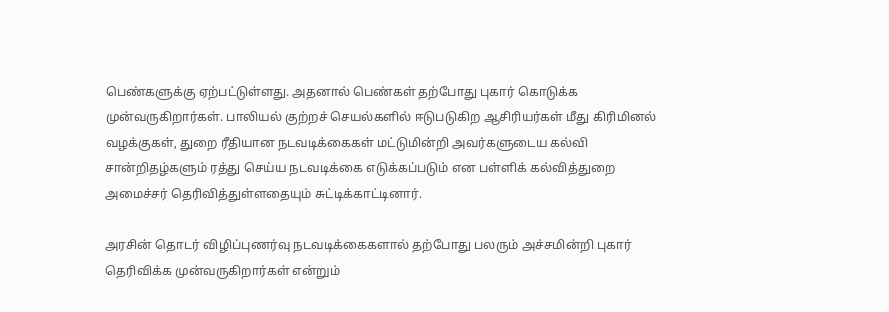பெண்களுக்கு ஏற்பட்டுள்ளது. அதனால் பெண்கள் தற்போது புகார் கொடுக்க முன்வருகிறார்கள். பாலியல் குற்றச் செயல்களில் ஈடுபடுகிற ஆசிரியர்கள் மீது கிரிமினல் வழக்குகள், துறை ரீதியான நடவடிக்கைகள் மட்டுமின்றி அவர்களுடைய கல்வி சான்றிதழ்களும் ரத்து செய்ய நடவடிக்கை எடுக்கப்படும் என பள்ளிக் கல்வித்துறை அமைச்சர் தெரிவித்துள்ளதையும் சுட்டிக்காட்டினார்.

அரசின் தொடர் விழிப்புணர்வு நடவடிக்கைகளால் தற்போது பலரும் அச்சமின்றி புகார் தெரிவிக்க முன்வருகிறார்கள் என்றும்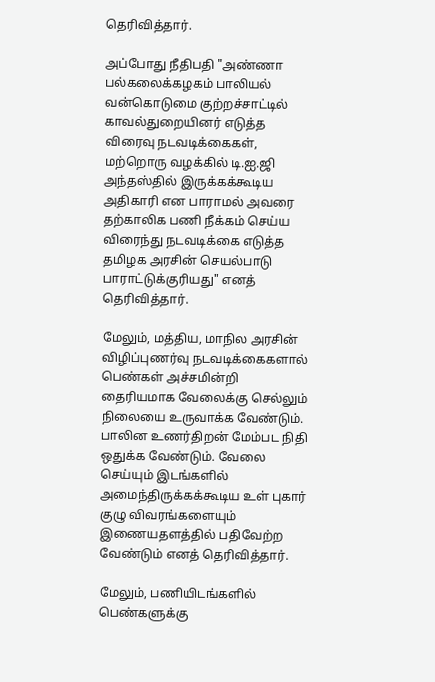தெரிவித்தார்.

அப்போது நீதிபதி "அண்ணா பல்கலைக்கழகம் பாலியல் வன்கொடுமை குற்றச்சாட்டில் காவல்துறையினர் எடுத்த விரைவு நடவடிக்கைகள், மற்றொரு வழக்கில் டி.ஐ.ஜி அந்தஸ்தில் இருக்கக்கூடிய அதிகாரி என பாராமல் அவரை தற்காலிக பணி நீக்கம் செய்ய விரைந்து நடவடிக்கை எடுத்த தமிழக அரசின் செயல்பாடு பாராட்டுக்குரியது" எனத் தெரிவித்தார்.

மேலும், மத்திய, மாநில அரசின் விழிப்புணர்வு நடவடிக்கைகளால் பெண்கள் அச்சமின்றி தைரியமாக வேலைக்கு செல்லும் நிலையை உருவாக்க வேண்டும். பாலின உணர்திறன் மேம்பட நிதி ஒதுக்க வேண்டும். வேலை செய்யும் இடங்களில் அமைந்திருக்கக்கூடிய உள் புகார் குழு விவரங்களையும் இணையதளத்தில் பதிவேற்ற வேண்டும் எனத் தெரிவித்தார்.

மேலும், பணியிடங்களில் பெண்களுக்கு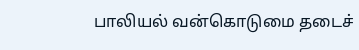பாலியல் வன்கொடுமை தடைச்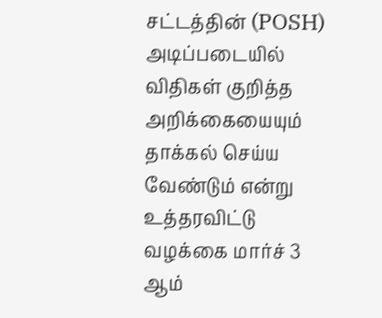சட்டத்தின் (POSH) அடிப்படையில் விதிகள் குறித்த அறிக்கையையும் தாக்கல் செய்ய வேண்டும் என்று உத்தரவிட்டு வழக்கை மார்ச் 3 ஆம்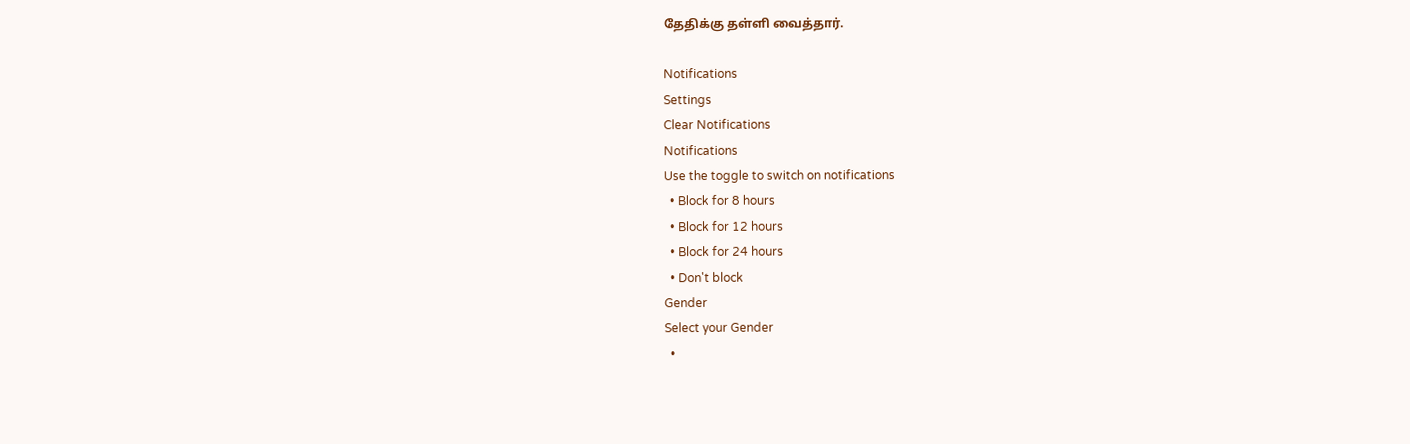தேதிக்கு தள்ளி வைத்தார்.

Notifications
Settings
Clear Notifications
Notifications
Use the toggle to switch on notifications
  • Block for 8 hours
  • Block for 12 hours
  • Block for 24 hours
  • Don't block
Gender
Select your Gender
  •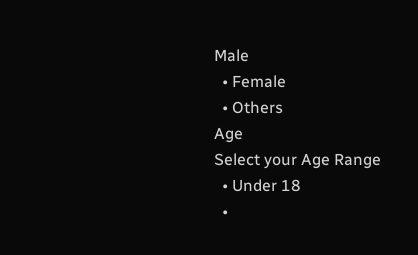Male
  • Female
  • Others
Age
Select your Age Range
  • Under 18
  •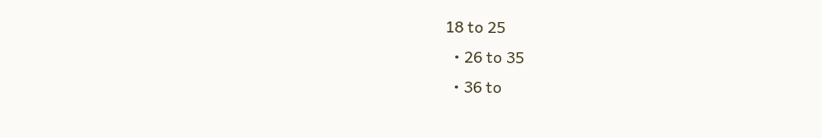18 to 25
  • 26 to 35
  • 36 to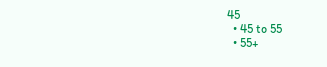45
  • 45 to 55
  • 55+